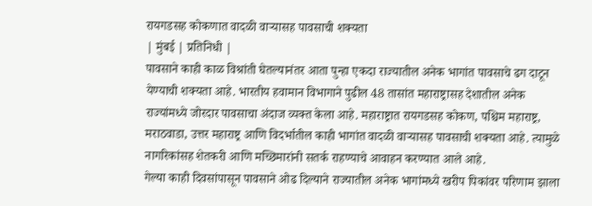रायगडसह कोकणात वादळी वाऱ्यासह पावसाची शक्यता
| मुंबई | प्रतिनिधी |
पावसाने काही काळ विश्रांती घेतल्यानंतर आता पुन्हा एकदा राज्यातील अनेक भागांत पावसाचे ढग दाटून येण्याची शक्यता आहे. भारतीय हवामान विभागाने पुढील 48 तासांत महाराष्ट्रासह देशातील अनेक राज्यांमध्ये जोरदार पावसाचा अंदाज व्यक्त केला आहे. महाराष्ट्रात रायगडसह कोकण, पश्चिम महाराष्ट्र, मराठवाडा, उत्तर महाराष्ट्र आणि विदर्भातील काही भागांत वादळी वाऱ्यासह पावसाची शक्यता आहे. त्यामुळे नागरिकांसह शेतकरी आणि मच्छिमारांनी सतर्क राहण्याचे आवाहन करण्यात आले आहे.
गेल्या काही दिवसांपासून पावसाने ओढ दिल्याने राज्यातील अनेक भागांमध्ये खरीप पिकांवर परिणाम झाला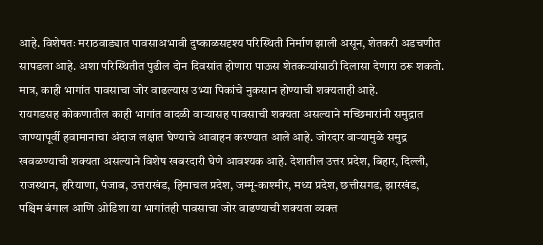आहे. विशेषतः मराठवाड्यात पावसाअभावी दुष्काळसदृश्य परिस्थिती निर्माण झाली असून, शेतकरी अडचणीत सापडला आहे. अशा परिस्थितीत पुढील दोन दिवसांत होणारा पाऊस शेतकऱ्यांसाठी दिलासा देणारा ठरू शकतो. मात्र, काही भागांत पावसाचा जोर वाढल्यास उभ्या पिकांचे नुकसान होण्याची शक्यताही आहे.
रायगडसह कोकणातील काही भागांत वादळी वाऱ्यासह पावसाची शक्यता असल्याने मच्छिमारांनी समुद्रात जाण्यापूर्वी हवामानाचा अंदाज लक्षात घेण्याचे आवाहन करण्यात आले आहे. जोरदार वाऱ्यामुळे समुद्र खवळण्याची शक्यता असल्याने विशेष खबरदारी घेणे आवश्यक आहे. देशातील उत्तर प्रदेश, बिहार, दिल्ली, राजस्थान, हरियाणा, पंजाब, उत्तराखंड, हिमाचल प्रदेश, जम्मू-काश्मीर, मध्य प्रदेश, छत्तीसगड, झारखंड, पश्चिम बंगाल आणि ओडिशा या भागांतही पावसाचा जोर वाढण्याची शक्यता व्यक्त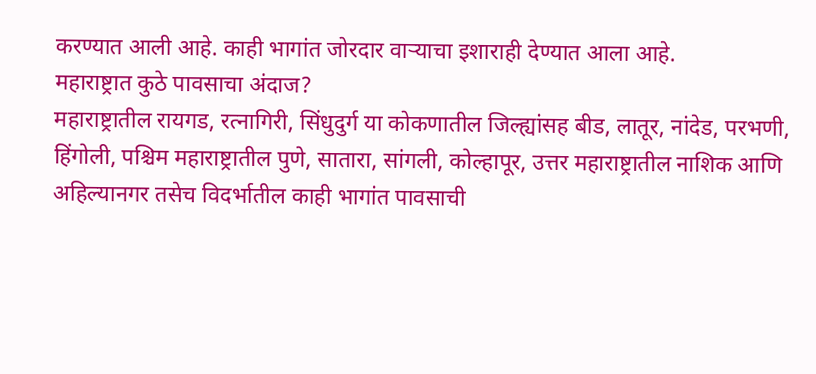करण्यात आली आहे. काही भागांत जोरदार वाऱ्याचा इशाराही देण्यात आला आहे.
महाराष्ट्रात कुठे पावसाचा अंदाज?
महाराष्ट्रातील रायगड, रत्नागिरी, सिंधुदुर्ग या कोकणातील जिल्ह्यांसह बीड, लातूर, नांदेड, परभणी, हिंगोली, पश्चिम महाराष्ट्रातील पुणे, सातारा, सांगली, कोल्हापूर, उत्तर महाराष्ट्रातील नाशिक आणि अहिल्यानगर तसेच विदर्भातील काही भागांत पावसाची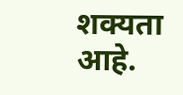शक्यता आहे.